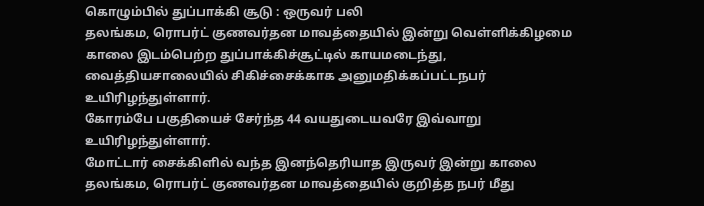கொழும்பில் துப்பாக்கி சூடு : ஒருவர் பலி
தலங்கம, ரொபர்ட் குணவர்தன மாவத்தையில் இன்று வெள்ளிக்கிழமை காலை இடம்பெற்ற துப்பாக்கிச்சூட்டில் காயமடைந்து, வைத்தியசாலையில் சிகிச்சைக்காக அனுமதிக்கப்பட்டநபர் உயிரிழந்துள்ளார்.
கோரம்பே பகுதியைச் சேர்ந்த 44 வயதுடையவரே இவ்வாறு உயிரிழந்துள்ளார்.
மோட்டார் சைக்கிளில் வந்த இனந்தெரியாத இருவர் இன்று காலை தலங்கம, ரொபர்ட் குணவர்தன மாவத்தையில் குறித்த நபர் மீது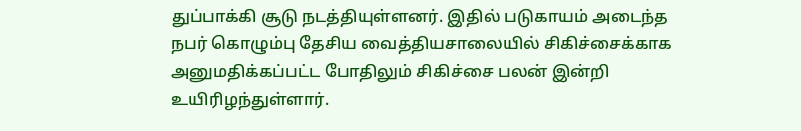துப்பாக்கி சூடு நடத்தியுள்ளனர். இதில் படுகாயம் அடைந்த நபர் கொழும்பு தேசிய வைத்தியசாலையில் சிகிச்சைக்காக அனுமதிக்கப்பட்ட போதிலும் சிகிச்சை பலன் இன்றி உயிரிழந்துள்ளார்.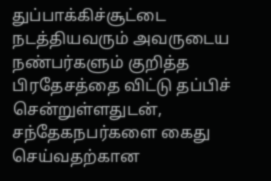துப்பாக்கிச்சூட்டை நடத்தியவரும் அவருடைய நண்பர்களும் குறித்த பிரதேசத்தை விட்டு தப்பிச் சென்றுள்ளதுடன், சந்தேகநபர்களை கைது செய்வதற்கான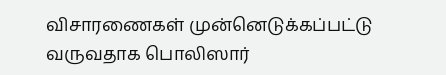விசாரணைகள் முன்னெடுக்கப்பட்டு வருவதாக பொலிஸார்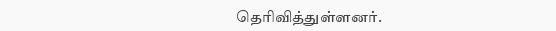தெரிவித்துள்ளனர்.